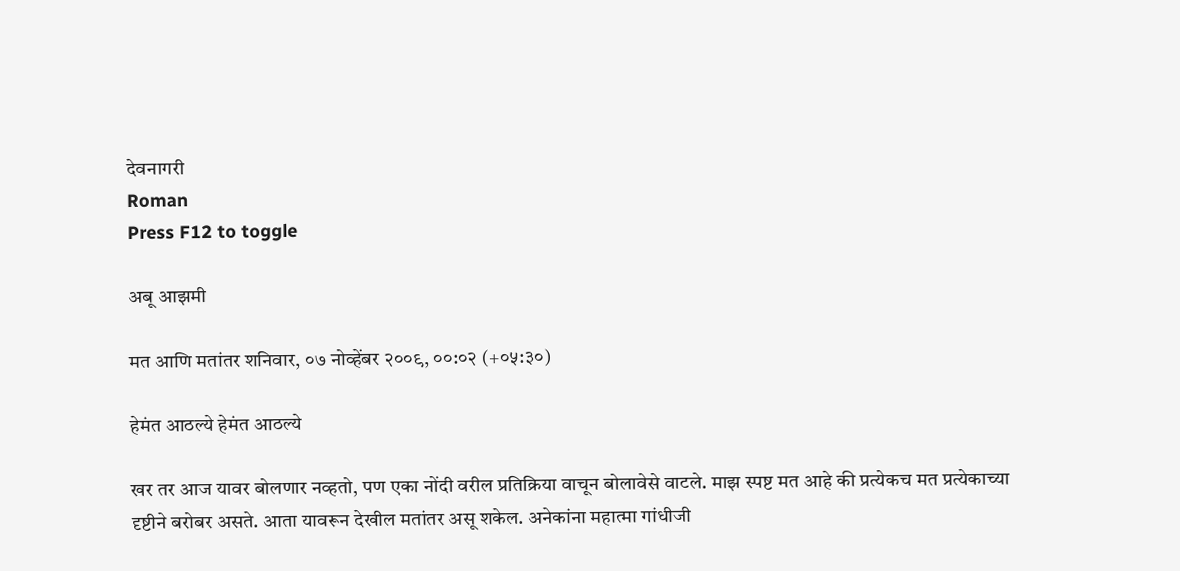देवनागरी
Roman
Press F12 to toggle

अबू आझमी

मत आणि मतांतर शनिवार, ०७ नोव्हेंबर २००९, ००:०२ (+०५:३०)

हेमंत आठल्ये हेमंत आठल्ये

खर तर आज यावर बोलणार नव्हतो, पण एका नोंदी वरील प्रतिक्रिया वाचून बोलावेसे वाटले. माझ स्पष्ट मत आहे की प्रत्येकच मत प्रत्येकाच्या दृष्टीने बरोबर असते. आता यावरून देखील मतांतर असू शकेल. अनेकांना महात्मा गांधीजी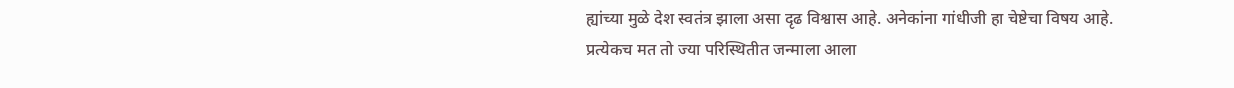ह्यांच्या मुळे देश स्वतंत्र झाला असा दृढ विश्वास आहे. अनेकांना गांधीजी हा चेष्टेचा विषय आहे. प्रत्येकच मत तो ज्या परिस्थितीत जन्माला आला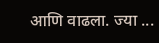आणि वाढला. ज्या ...